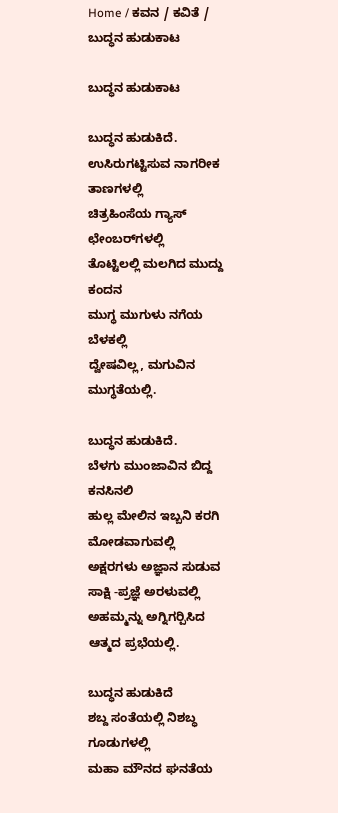Home / ಕವನ / ಕವಿತೆ / ಬುದ್ಧನ ಹುಡುಕಾಟ

ಬುದ್ಧನ ಹುಡುಕಾಟ

ಬುದ್ಧನ ಹುಡುಕಿದೆ.
ಉಸಿರುಗಟ್ಟಿಸುವ ನಾಗರೀಕ ತಾಣಗಳಲ್ಲಿ
ಚಿತ್ರಹಿಂಸೆಯ ಗ್ಯಾಸ್ ಛೇಂಬರ್‌ಗಳಲ್ಲಿ
ತೊಟ್ಟಿಲಲ್ಲಿ ಮಲಗಿದ ಮುದ್ದು ಕಂದನ
ಮುಗ್ಧ ಮುಗುಳು ನಗೆಯ ಬೆಳಕಲ್ಲಿ
ದ್ವೇಷವಿಲ್ಲ, ಮಗುವಿನ ಮುಗ್ಧತೆಯಲ್ಲಿ.

ಬುದ್ಧನ ಹುಡುಕಿದೆ.
ಬೆಳಗು ಮುಂಜಾವಿನ ಬಿದ್ದ ಕನಸಿನಲಿ
ಹುಲ್ಲ ಮೇಲಿನ ಇಬ್ಬನಿ ಕರಗಿ ಮೋಡವಾಗುವಲ್ಲಿ
ಅಕ್ಷರಗಳು ಅಜ್ಞಾನ ಸುಡುವ ಸಾಕ್ಷಿ -ಪ್ರಜ್ಞೆ ಅರಳುವಲ್ಲಿ
ಅಹಮ್ಮನ್ನು ಅಗ್ನಿಗರ್‍ಪಿಸಿದ ಆತ್ಮದ ಪ್ರಭೆಯಲ್ಲಿ.

ಬುದ್ಧನ ಹುಡುಕಿದೆ
ಶಬ್ದ ಸಂತೆಯಲ್ಲಿ ನಿಶಬ್ಧ ಗೂಡುಗಳಲ್ಲಿ
ಮಹಾ ಮೌನದ ಘನತೆಯ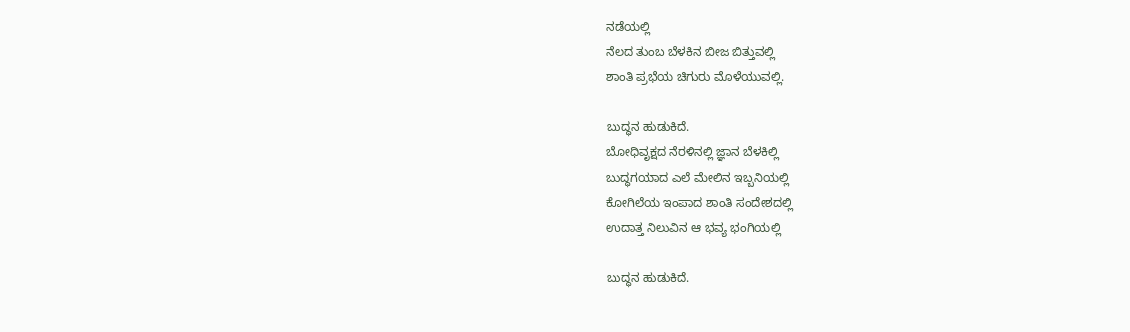ನಡೆಯಲ್ಲಿ
ನೆಲದ ತುಂಬ ಬೆಳಕಿನ ಬೀಜ ಬಿತ್ತುವಲ್ಲಿ
ಶಾಂತಿ ಪ್ರಭೆಯ ಚಿಗುರು ಮೊಳೆಯುವಲ್ಲಿ.

ಬುದ್ಧನ ಹುಡುಕಿದೆ.
ಬೋಧಿವೃಕ್ಷದ ನೆರಳಿನಲ್ಲಿ ಜ್ಞಾನ ಬೆಳಕಿಲ್ಲಿ
ಬುದ್ಧಗಯಾದ ಎಲೆ ಮೇಲಿನ ಇಬ್ಬನಿಯಲ್ಲಿ
ಕೋಗಿಲೆಯ ಇಂಪಾದ ಶಾಂತಿ ಸಂದೇಶದಲ್ಲಿ
ಉದಾತ್ತ ನಿಲುವಿನ ಆ ಭವ್ಯ ಭಂಗಿಯಲ್ಲಿ

ಬುದ್ಧನ ಹುಡುಕಿದೆ.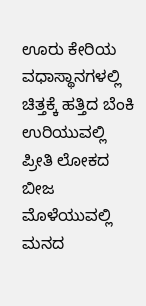ಊರು ಕೇರಿಯ ವಧಾಸ್ಥಾನಗಳಲ್ಲಿ
ಚಿತ್ತಕ್ಕೆ ಹತ್ತಿದ ಬೆಂಕಿ ಉರಿಯುವಲ್ಲಿ
ಪ್ರೀತಿ ಲೋಕದ ಬೀಜ ಮೊಳೆಯುವಲ್ಲಿ
ಮನದ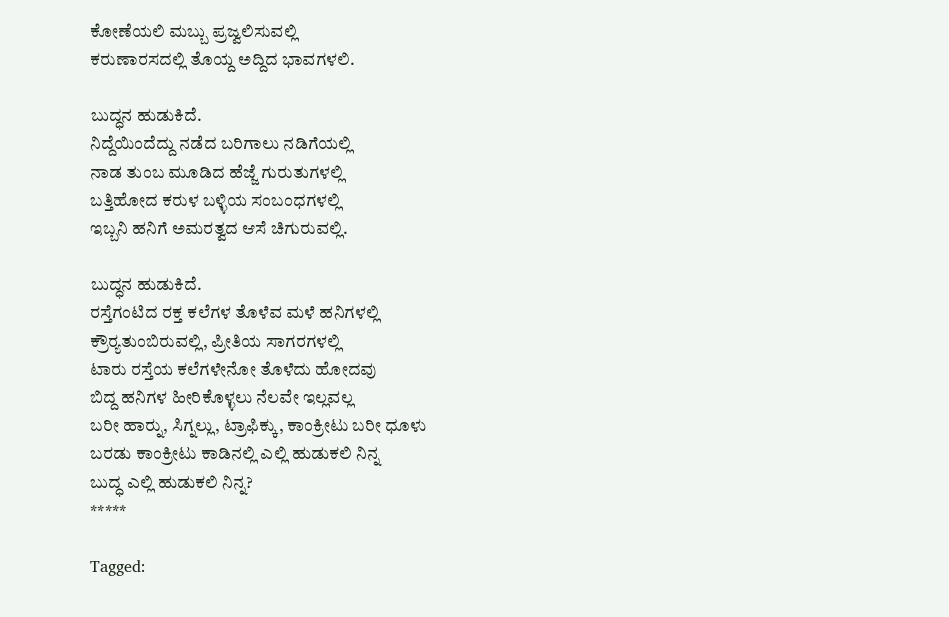ಕೋಣೆಯಲಿ ಮಬ್ಬು ಪ್ರಜ್ವಲಿಸುವಲ್ಲಿ
ಕರುಣಾರಸದಲ್ಲಿ ತೊಯ್ದ ಅದ್ದಿದ ಭಾವಗಳಲಿ.

ಬುದ್ಧನ ಹುಡುಕಿದೆ.
ನಿದ್ದೆಯಿಂದೆದ್ದು ನಡೆದ ಬರಿಗಾಲು ನಡಿಗೆಯಲ್ಲಿ
ನಾಡ ತುಂಬ ಮೂಡಿದ ಹೆಜ್ಜೆ ಗುರುತುಗಳಲ್ಲಿ
ಬತ್ತಿಹೋದ ಕರುಳ ಬಳ್ಳಿಯ ಸಂಬಂಧಗಳಲ್ಲಿ
ಇಬ್ಬನಿ ಹನಿಗೆ ಅಮರತ್ವದ ಆಸೆ ಚಿಗುರುವಲ್ಲಿ.

ಬುದ್ಧನ ಹುಡುಕಿದೆ.
ರಸ್ತೆಗಂಟಿದ ರಕ್ತ ಕಲೆಗಳ ತೊಳೆವ ಮಳೆ ಹನಿಗಳಲ್ಲಿ
ಕ್ರೌರ್‍ಯತುಂಬಿರುವಲ್ಲಿ, ಪ್ರೀತಿಯ ಸಾಗರಗಳಲ್ಲಿ
ಟಾರು ರಸ್ತೆಯ ಕಲೆಗಳೇನೋ ತೊಳೆದು ಹೋದವು
ಬಿದ್ದ ಹನಿಗಳ ಹೀರಿಕೊಳ್ಳಲು ನೆಲವೇ ಇಲ್ಲವಲ್ಲ
ಬರೀ ಹಾರ್‍ನು, ಸಿಗ್ನಲ್ಲು, ಟ್ರಾಫಿಕ್ಕು, ಕಾಂಕ್ರೀಟು ಬರೀ ಧೂಳು
ಬರಡು ಕಾಂಕ್ರೀಟು ಕಾಡಿನಲ್ಲಿ ಎಲ್ಲಿ ಹುಡುಕಲಿ ನಿನ್ನ
ಬುದ್ಧ ಎಲ್ಲಿ ಹುಡುಕಲಿ ನಿನ್ನ?
*****

Tagged: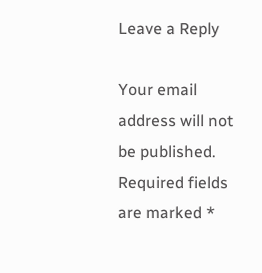Leave a Reply

Your email address will not be published. Required fields are marked *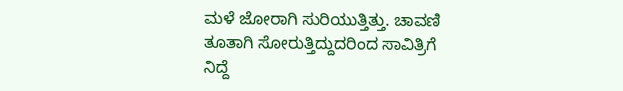ಮಳೆ ಜೋರಾಗಿ ಸುರಿಯುತ್ತಿತ್ತು. ಚಾವಣಿ ತೂತಾಗಿ ಸೋರುತ್ತಿದ್ದುದರಿಂದ ಸಾವಿತ್ರಿಗೆ ನಿದ್ದೆ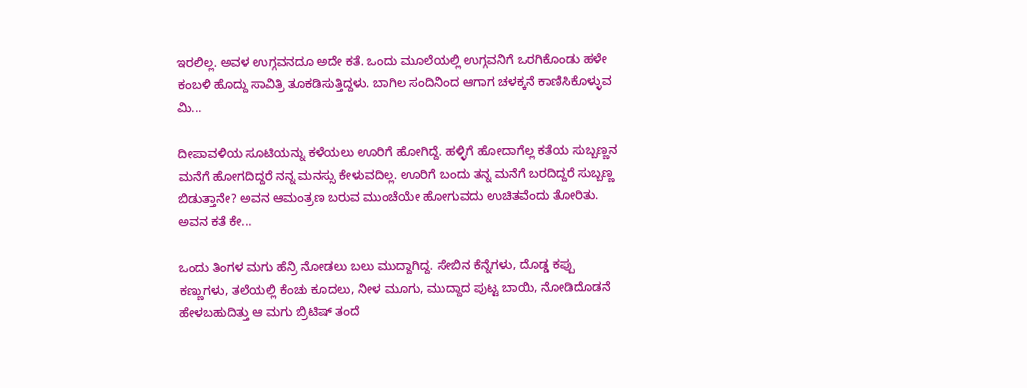ಇರಲಿಲ್ಲ. ಅವಳ ಉಗ್ಗವನದೂ ಅದೇ ಕತೆ. ಒಂದು ಮೂಲೆಯಲ್ಲಿ ಉಗ್ಗವನಿಗೆ ಒರಗಿಕೊಂಡು ಹಳೇ ಕಂಬಳಿ ಹೊದ್ದು ಸಾವಿತ್ರಿ ತೂಕಡಿಸುತ್ತಿದ್ದಳು. ಬಾಗಿಲ ಸಂದಿನಿಂದ ಆಗಾಗ ಚಳಕ್ಕನೆ ಕಾಣಿಸಿಕೊಳ್ಳುವ ಮಿ...

ದೀಪಾವಳಿಯ ಸೂಟಿಯನ್ನು ಕಳೆಯಲು ಊರಿಗೆ ಹೋಗಿದ್ದೆ. ಹಳ್ಳಿಗೆ ಹೋದಾಗೆಲ್ಲ ಕತೆಯ ಸುಬ್ಬಣ್ಣನ ಮನೆಗೆ ಹೋಗದಿದ್ದರೆ ನನ್ನ ಮನಸ್ಸು ಕೇಳುವದಿಲ್ಲ. ಊರಿಗೆ ಬಂದು ತನ್ನ ಮನೆಗೆ ಬರದಿದ್ದರೆ ಸುಬ್ಬಣ್ಣ ಬಿಡುತ್ತಾನೇ? ಅವನ ಆಮಂತ್ರಣ ಬರುವ ಮುಂಚೆಯೇ ಹೋಗುವದು ಉಚಿತವೆಂದು ತೋರಿತು. ಅವನ ಕತೆ ಕೇ...

ಒಂದು ತಿಂಗಳ ಮಗು ಹೆನ್ರಿ ನೋಡಲು ಬಲು ಮುದ್ದಾಗಿದ್ದ. ಸೇಬಿನ ಕೆನ್ನೆಗಳು, ದೊಡ್ಡ ಕಪ್ಪು ಕಣ್ಣುಗಳು, ತಲೆಯಲ್ಲಿ ಕೆಂಚು ಕೂದಲು, ನೀಳ ಮೂಗು, ಮುದ್ದಾದ ಪುಟ್ಟ ಬಾಯಿ, ನೋಡಿದೊಡನೆ ಹೇಳಬಹುದಿತ್ತು ಆ ಮಗು ಬ್ರಿಟಿಷ್ ತಂದೆ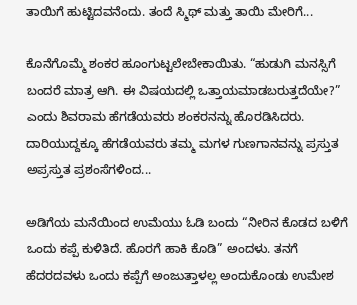ತಾಯಿಗೆ ಹುಟ್ಟಿದವನೆಂದು. ತಂದೆ ಸ್ಮಿಥ್ ಮತ್ತು ತಾಯಿ ಮೇರಿಗೆ...

ಕೊನೆಗೊಮ್ಮೆ ಶಂಕರ ಹೂಂಗುಟ್ಟಲೇಬೇಕಾಯಿತು. “ಹುಡುಗಿ ಮನಸ್ಸಿಗೆ ಬಂದರೆ ಮಾತ್ರ ಆಗಿ. ಈ ವಿಷಯದಲ್ಲಿ ಒತ್ತಾಯಮಾಡಬರುತ್ತದೆಯೇ?” ಎಂದು ಶಿವರಾಮ ಹೆಗಡೆಯವರು ಶಂಕರನನ್ನು ಹೊರಡಿಸಿದರು. ದಾರಿಯುದ್ದಕ್ಕೂ ಹೆಗಡೆಯವರು ತಮ್ಮ ಮಗಳ ಗುಣಗಾನವನ್ನು ಪ್ರಸ್ತುತ ಅಪ್ರಸ್ತುತ ಪ್ರಶಂಸೆಗಳಿಂದ...

ಅಡಿಗೆಯ ಮನೆಯಿಂದ ಉಮೆಯು ಓಡಿ ಬಂದು “ನೀರಿನ ಕೊಡದ ಬಳಿಗೆ ಒಂದು ಕಪ್ಪೆ ಕುಳಿತಿದೆ. ಹೊರಗೆ ಹಾಕಿ ಕೊಡಿ” ಅಂದಳು. ತನಗೆ ಹೆದರದವಳು ಒಂದು ಕಪ್ಪೆಗೆ ಅಂಜುತ್ತಾಳಲ್ಲ ಅಂದುಕೊಂಡು ಉಮೇಶ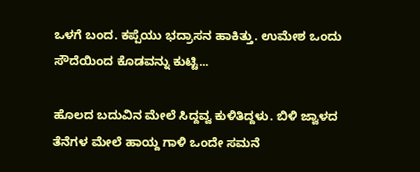ಒಳಗೆ ಬಂದ. ಕಪ್ಪೆಯು ಭದ್ರಾಸನ ಹಾಕಿತ್ತು. ಉಮೇಶ ಒಂದು ಸೌದೆಯಿಂದ ಕೊಡವನ್ನು ಕುಟ್ಟಿ...

ಹೊಲದ ಬದುವಿನ ಮೇಲೆ ಸಿದ್ದವ್ವ ಕುಳಿತಿದ್ದಳು. ಬಿಳಿ ಜ್ವಾಳದ ತೆನೆಗಳ ಮೇಲೆ ಹಾಯ್ದ ಗಾಳಿ ಒಂದೇ ಸಮನೆ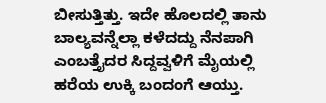ಬೀಸುತ್ತಿತ್ತು. ಇದೇ ಹೊಲದಲ್ಲಿ ತಾನು ಬಾಲ್ಯವನ್ನೆಲ್ಲಾ ಕಳೆದದ್ದು ನೆನಪಾಗಿ ಎಂಬತ್ತೈದರ ಸಿದ್ದವ್ವಳಿಗೆ ಮೈಯಲ್ಲಿ ಹರೆಯ ಉಕ್ಕಿ ಬಂದಂಗೆ ಆಯ್ತು.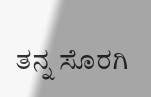ತನ್ನ ಸೊರಗಿ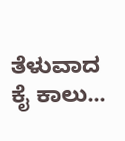ತೆಳುವಾದ ಕೈ ಕಾಲು...